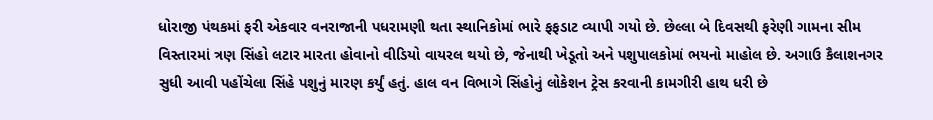ધોરાજી પંથકમાં ફરી એકવાર વનરાજાની પધરામણી થતા સ્થાનિકોમાં ભારે ફફડાટ વ્યાપી ગયો છે. છેલ્લા બે દિવસથી ફરેણી ગામના સીમ વિસ્તારમાં ત્રણ સિંહો લટાર મારતા હોવાનો વીડિયો વાયરલ થયો છે, જેનાથી ખેડૂતો અને પશુપાલકોમાં ભયનો માહોલ છે. અગાઉ કૈલાશનગર સુધી આવી પહોંચેલા સિંહે પશુનું મારણ કર્યું હતું. હાલ વન વિભાગે સિંહોનું લોકેશન ટ્રેસ કરવાની કામગીરી હાથ ધરી છે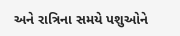અને રાત્રિના સમયે પશુઓને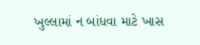ખુલ્લામાં ન બાંધવા માટે ખાસ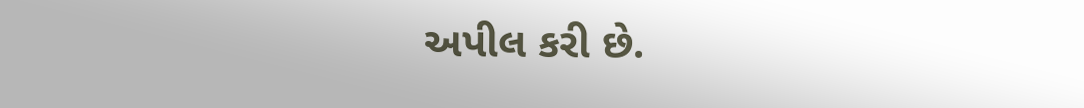અપીલ કરી છે.